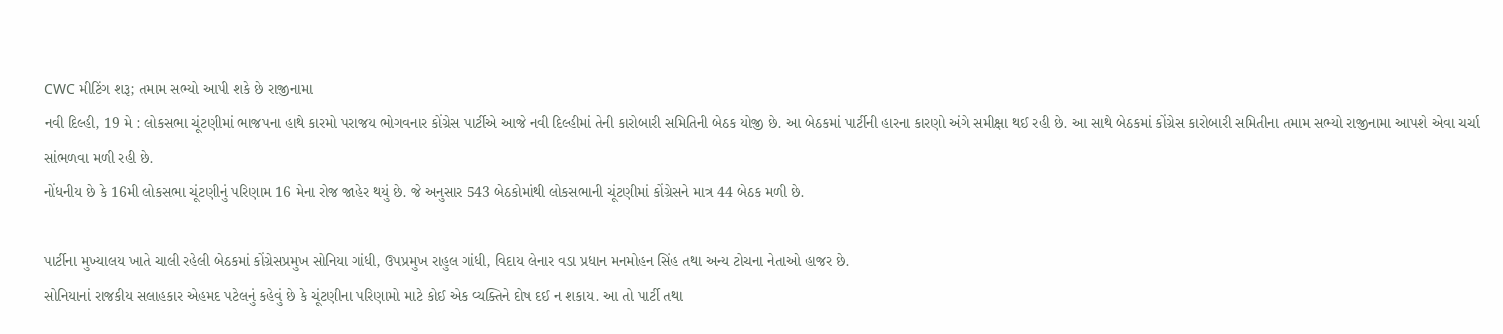CWC મીટિંગ શરૂ; તમામ સભ્યો આપી શકે છે રાજીનામા
નવી દિલ્હી, 19 મે : લોકસભા ચૂંટણીમાં ભાજપના હાથે કારમો પરાજય ભોગવનાર કોંગ્રેસ પાર્ટીએ આજે નવી દિલ્હીમાં તેની કારોબારી સમિતિની બેઠક યોજી છે. આ બેઠકમાં પાર્ટીની હારના કારણો અંગે સમીક્ષા થઈ રહી છે. આ સાથે બેઠકમાં કોંગ્રેસ કારોબારી સમિતીના તમામ સભ્યો રાજીનામા આપશે એવા ચર્ચા સાંભળવા મળી રહી છે.
નોંધનીય છે કે 16મી લોકસભા ચૂંટણીનું પરિણામ 16 મેના રોજ જાહેર થયું છે. જે અનુસાર 543 બેઠકોમાંથી લોકસભાની ચૂંટણીમાં કોંગ્રેસને માત્ર 44 બેઠક મળી છે.

પાર્ટીના મુખ્યાલય ખાતે ચાલી રહેલી બેઠકમાં કોંગ્રેસપ્રમુખ સોનિયા ગાંધી, ઉપપ્રમુખ રાહુલ ગાંધી, વિદાય લેનાર વડા પ્રધાન મનમોહન સિંહ તથા અન્ય ટોચના નેતાઓ હાજર છે.
સોનિયાનાં રાજકીય સલાહકાર એહમદ પટેલનું કહેવું છે કે ચૂંટણીના પરિણામો માટે કોઈ એક વ્યક્તિને દોષ દઈ ન શકાય. આ તો પાર્ટી તથા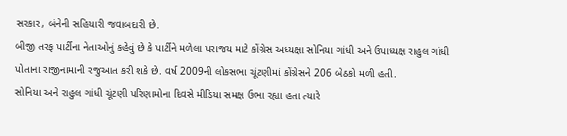સરકાર, બંનેની સહિયારી જવાબદારી છે.
બીજી તરફ પાર્ટીના નેતાઓનું કહેવું છે કે પાર્ટીને મળેલા પરાજય માટે કોંગ્રેસ અધ્યક્ષા સોનિયા ગાંધી અને ઉપાધ્યક્ષ રાહુલ ગાંધી પોતાના રાજીનામાની રજુઆત કરી શકે છે. વર્ષ 2009ની લોકસભા ચૂંટણીમાં કોંગ્રેસને 206 બેઠકો મળી હતી.
સોનિયા અને રાહુલ ગાંધી ચૂંટણી પરિણામોના દિવસે મીડિયા સમક્ષ ઉભા રહ્યા હતા ત્યારે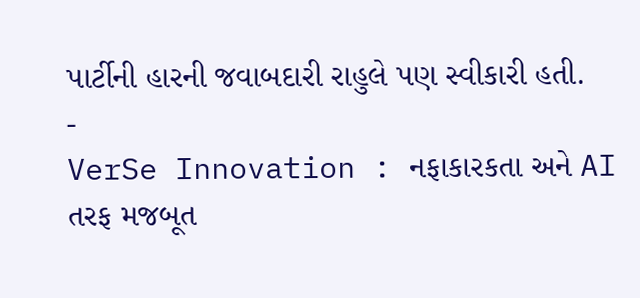પાર્ટીની હારની જવાબદારી રાહુલે પણ સ્વીકારી હતી.
-
VerSe Innovation : નફાકારકતા અને AI તરફ મજબૂત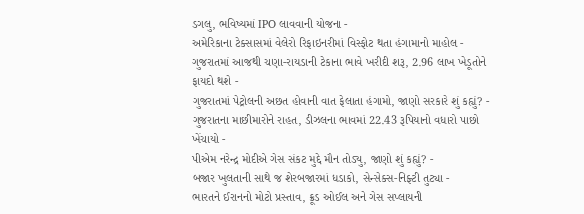ડગલુ, ભવિષ્યમાં IPO લાવવાની યોજના -
અમેરિકાના ટેક્સાસમાં વેલેરો રિફાઇનરીમાં વિસ્ફોટ થતા હંગામાનો માહોલ -
ગુજરાતમાં આજથી ચણા-રાયડાની ટેકાના ભાવે ખરીદી શરૂ, 2.96 લાખ ખેડૂતોને ફાયદો થશે -
ગુજરાતમાં પેટ્રોલની અછત હોવાની વાત ફેલાતા હંગામો, જાણો સરકારે શું કહ્યું? -
ગુજરાતના માછીમારોને રાહત, ડીઝલના ભાવમાં 22.43 રૂપિયાનો વધારો પાછો ખેંચાયો -
પીએમ નરેન્દ્ર મોદીએ ગેસ સંકટ મુદ્દે મૌન તોડ્યુ, જાણો શું કહ્યું? -
બજાર ખુલતાની સાથે જ શેરબજારમાં ધડાકો, સેન્સેક્સ-નિફ્ટી તુટ્યા -
ભારતને ઈરાનનો મોટો પ્રસ્તાવ, ક્રૂડ ઓઈલ અને ગેસ સપ્લાયની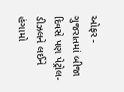ઓફર -
ગુજરાતમાં બીજા દિવસે પણ પેટ્રોલ-ડીઝલને લઈને હંગામો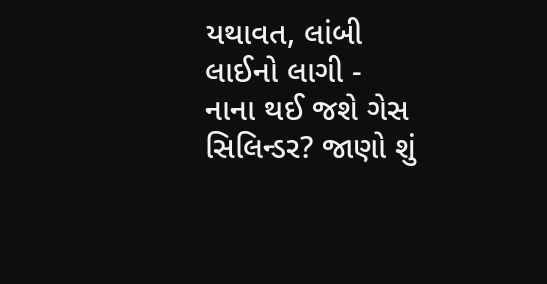યથાવત, લાંબી લાઈનો લાગી -
નાના થઈ જશે ગેસ સિલિન્ડર? જાણો શું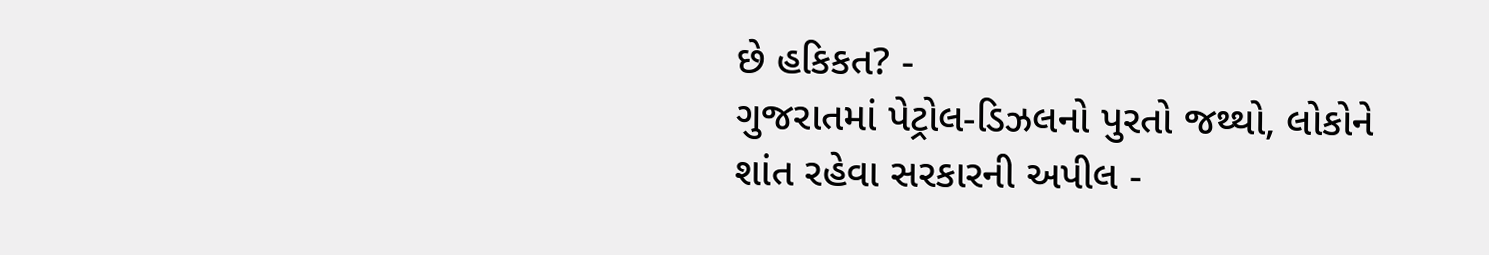છે હકિકત? -
ગુજરાતમાં પેટ્રોલ-ડિઝલનો પુરતો જથ્થો, લોકોને શાંત રહેવા સરકારની અપીલ -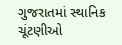ગુજરાતમાં સ્થાનિક ચૂંટણીઓ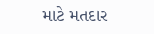માટે મતદાર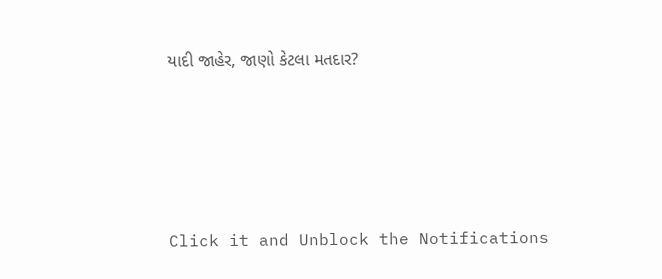યાદી જાહેર, જાણો કેટલા મતદાર?






Click it and Unblock the Notifications